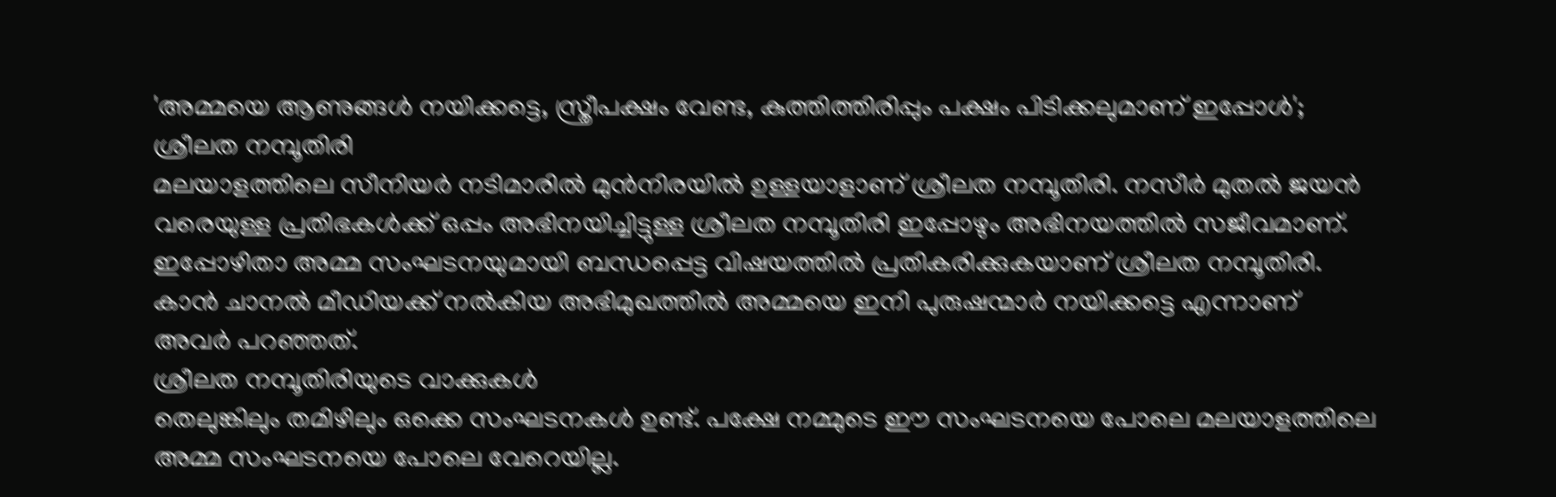'അമ്മയെ ആണുങ്ങൾ നയിക്കട്ടെ, സ്ത്രീപക്ഷം വേണ്ട, കുത്തിത്തിരിപ്പും പക്ഷം പിടിക്കലുമാണ് ഇപ്പോൾ'; ശ്രീലത നമ്പൂതിരി
മലയാളത്തിലെ സീനിയർ നടിമാരിൽ മുൻനിരയിൽ ഉള്ളയാളാണ് ശ്രീലത നമ്പൂതിരി. നസീർ മുതൽ ജയൻ വരെയുള്ള പ്രതിഭകൾക്ക് ഒപ്പം അഭിനയിച്ചിട്ടുള്ള ശ്രീലത നമ്പൂതിരി ഇപ്പോഴും അഭിനയത്തിൽ സജീവമാണ്. ഇപ്പോഴിതാ അമ്മ സംഘടനയുമായി ബന്ധപ്പെട്ട വിഷയത്തിൽ പ്രതികരിക്കുകയാണ് ശ്രീലത നമ്പൂതിരി. കാൻ ചാനൽ മീഡിയക്ക് നൽകിയ അഭിമുഖത്തിൽ അമ്മയെ ഇനി പുരുഷന്മാർ നയിക്കട്ടെ എന്നാണ് അവർ പറഞ്ഞത്.
ശ്രീലത നമ്പൂതിരിയുടെ വാക്കുകൾ
തെലുങ്കിലും തമിഴിലും ഒക്കെ സംഘടനകൾ ഉണ്ട്. പക്ഷേ നമ്മുടെ ഈ സംഘടനയെ പോലെ മലയാളത്തിലെ അമ്മ സംഘടനയെ പോലെ വേറെയില്ല.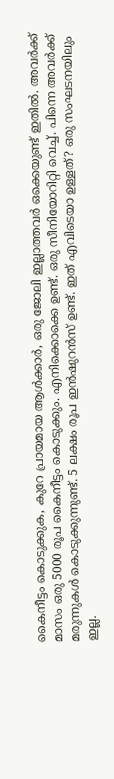കൈനീട്ടം കൊടുക്കുക, കുറേ പ്രായമായ ആൾക്കാർ, ഒരു ജോലി ഇല്ലാത്തവർ ഒക്കെയുണ്ട് ഇതിൽ. അവർക്ക് മാസം ഒരു 5000 രൂപ കൈനീട്ടം കൊടുക്കും. എനിക്കൊക്കെ ഉണ്ട്. ഒരു സീനിയോറിറ്റി വെച്ച്. പിന്നെ അവർക്ക് മരുന്നുകൾ കൊടുക്കുന്നുണ്ട്. 5 ലക്ഷം രൂപ ഇൻഷുറൻസ് ഉണ്ട്. ഇത് എവിടെയാ ഉള്ളത്? ഒരു സംഘടനയിലും ഇല്ല.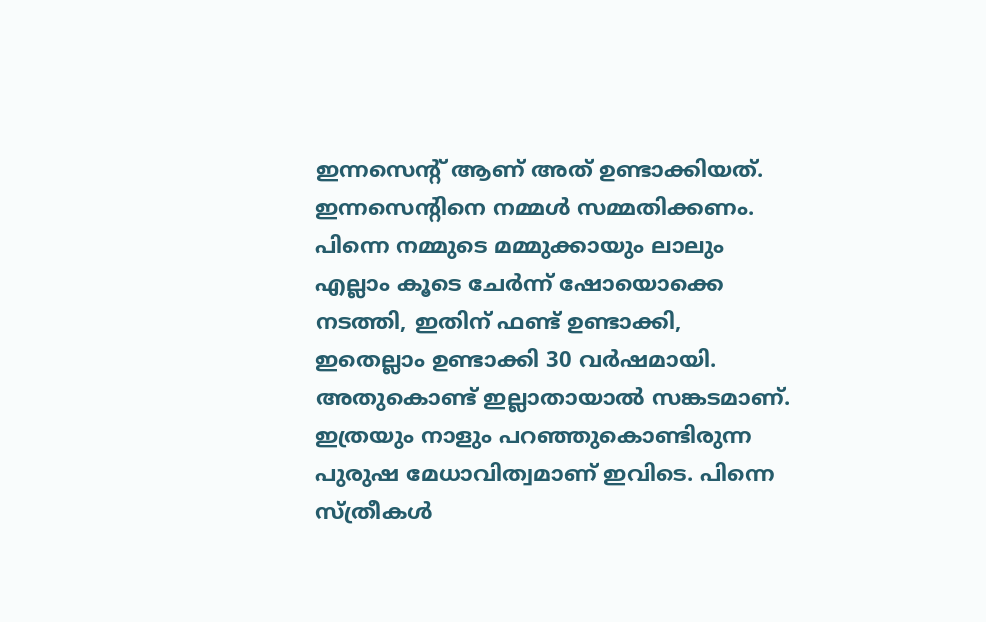ഇന്നസെന്റ് ആണ് അത് ഉണ്ടാക്കിയത്. ഇന്നസെന്റിനെ നമ്മൾ സമ്മതിക്കണം. പിന്നെ നമ്മുടെ മമ്മുക്കായും ലാലും എല്ലാം കൂടെ ചേർന്ന് ഷോയൊക്കെ നടത്തി, ഇതിന് ഫണ്ട് ഉണ്ടാക്കി, ഇതെല്ലാം ഉണ്ടാക്കി 30 വർഷമായി. അതുകൊണ്ട് ഇല്ലാതായാൽ സങ്കടമാണ്. ഇത്രയും നാളും പറഞ്ഞുകൊണ്ടിരുന്ന പുരുഷ മേധാവിത്വമാണ് ഇവിടെ. പിന്നെ സ്ത്രീകൾ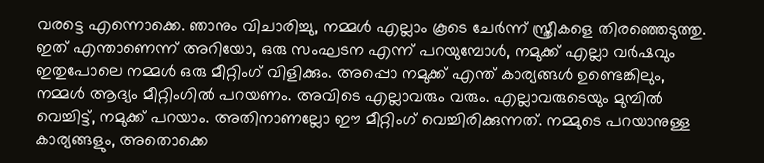വരട്ടെ എന്നൊക്കെ. ഞാനും വിചാരിച്ചു, നമ്മൾ എല്ലാം കൂടെ ചേർന്ന് സ്ത്രീകളെ തിരഞ്ഞെടുത്തു.
ഇത് എന്താണെന്ന് അറിയോ, ഒരു സംഘടന എന്ന് പറയുമ്പോൾ, നമുക്ക് എല്ലാ വർഷവും ഇതുപോലെ നമ്മൾ ഒരു മീറ്റിംഗ് വിളിക്കും. അപ്പൊ നമുക്ക് എന്ത് കാര്യങ്ങൾ ഉണ്ടെങ്കിലും, നമ്മൾ ആദ്യം മീറ്റിംഗിൽ പറയണം. അവിടെ എല്ലാവരും വരും. എല്ലാവരുടെയും മുമ്പിൽ വെച്ചിട്ട്, നമുക്ക് പറയാം. അതിനാണല്ലോ ഈ മീറ്റിംഗ് വെച്ചിരിക്കുന്നത്. നമ്മുടെ പറയാനുള്ള കാര്യങ്ങളും, അതൊക്കെ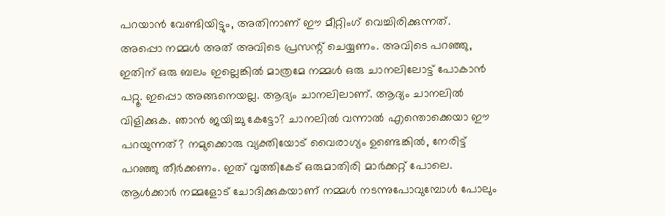പറയാൻ വേണ്ടിയിട്ടും, അതിനാണ് ഈ മീറ്റിംഗ് വെച്ചിരിക്കുന്നത്.
അപ്പൊ നമ്മൾ അത് അവിടെ പ്രസന്റ് ചെയ്യണം. അവിടെ പറഞ്ഞു, ഇതിന് ഒരു ബലം ഇല്ലെങ്കിൽ മാത്രമേ നമ്മൾ ഒരു ചാനലിലോട്ട് പോകാൻ പറ്റൂ. ഇപ്പൊ അങ്ങനെയല്ല. ആദ്യം ചാനലിലാണ്. ആദ്യം ചാനലിൽ വിളിക്കുക. ഞാൻ ജയിച്ചു കേട്ടോ? ചാനലിൽ വന്നാൽ എന്തൊക്കെയാ ഈ പറയുന്നത്? നമുക്കൊരു വ്യക്തിയോട് വൈരാഗ്യം ഉണ്ടെങ്കിൽ, നേരിട്ട് പറഞ്ഞു തീർക്കണം. ഇത് വൃത്തികേട് ഒരുമാതിരി മാർക്കറ്റ് പോലെ.
ആൾക്കാർ നമ്മളോട് ചോദിക്കുകയാണ് നമ്മൾ നടന്നുപോവുമ്പോൾ പോലും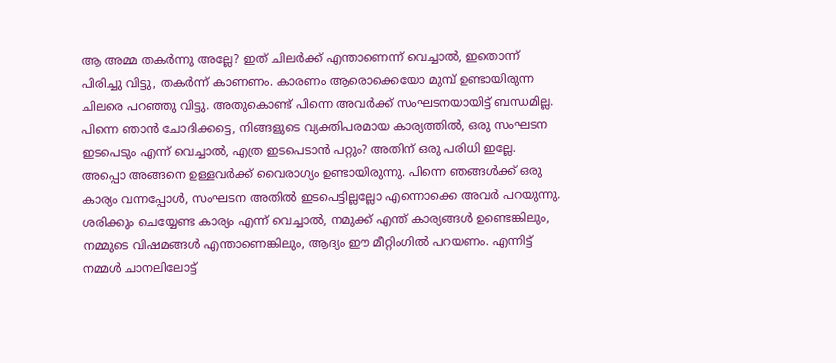ആ അമ്മ തകർന്നു അല്ലേ? ഇത് ചിലർക്ക് എന്താണെന്ന് വെച്ചാൽ, ഇതൊന്ന് പിരിച്ചു വിട്ടു, തകർന്ന് കാണണം. കാരണം ആരൊക്കെയോ മുമ്പ് ഉണ്ടായിരുന്ന ചിലരെ പറഞ്ഞു വിട്ടു. അതുകൊണ്ട് പിന്നെ അവർക്ക് സംഘടനയായിട്ട് ബന്ധമില്ല. പിന്നെ ഞാൻ ചോദിക്കട്ടെ, നിങ്ങളുടെ വ്യക്തിപരമായ കാര്യത്തിൽ, ഒരു സംഘടന ഇടപെടും എന്ന് വെച്ചാൽ, എത്ര ഇടപെടാൻ പറ്റും? അതിന് ഒരു പരിധി ഇല്ലേ.
അപ്പൊ അങ്ങനെ ഉള്ളവർക്ക് വൈരാഗ്യം ഉണ്ടായിരുന്നു. പിന്നെ ഞങ്ങൾക്ക് ഒരു കാര്യം വന്നപ്പോൾ, സംഘടന അതിൽ ഇടപെട്ടില്ലല്ലോ എന്നൊക്കെ അവർ പറയുന്നു. ശരിക്കും ചെയ്യേണ്ട കാര്യം എന്ന് വെച്ചാൽ, നമുക്ക് എന്ത് കാര്യങ്ങൾ ഉണ്ടെങ്കിലും, നമ്മുടെ വിഷമങ്ങൾ എന്താണെങ്കിലും, ആദ്യം ഈ മീറ്റിംഗിൽ പറയണം. എന്നിട്ട് നമ്മൾ ചാനലിലോട്ട്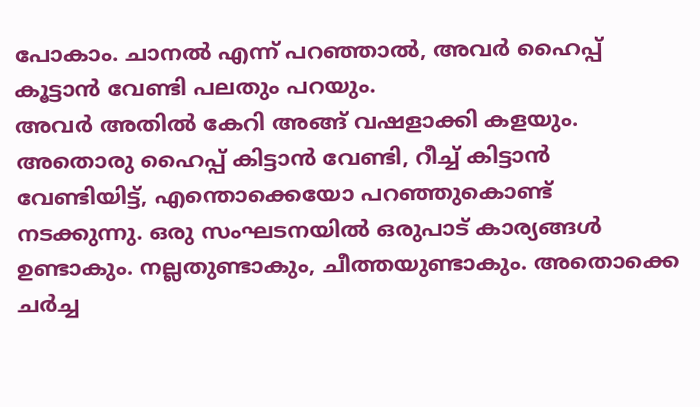പോകാം. ചാനൽ എന്ന് പറഞ്ഞാൽ, അവർ ഹൈപ്പ് കൂട്ടാൻ വേണ്ടി പലതും പറയും.
അവർ അതിൽ കേറി അങ്ങ് വഷളാക്കി കളയും. അതൊരു ഹൈപ്പ് കിട്ടാൻ വേണ്ടി, റീച്ച് കിട്ടാൻ വേണ്ടിയിട്ട്, എന്തൊക്കെയോ പറഞ്ഞുകൊണ്ട് നടക്കുന്നു. ഒരു സംഘടനയിൽ ഒരുപാട് കാര്യങ്ങൾ ഉണ്ടാകും. നല്ലതുണ്ടാകും, ചീത്തയുണ്ടാകും. അതൊക്കെ ചർച്ച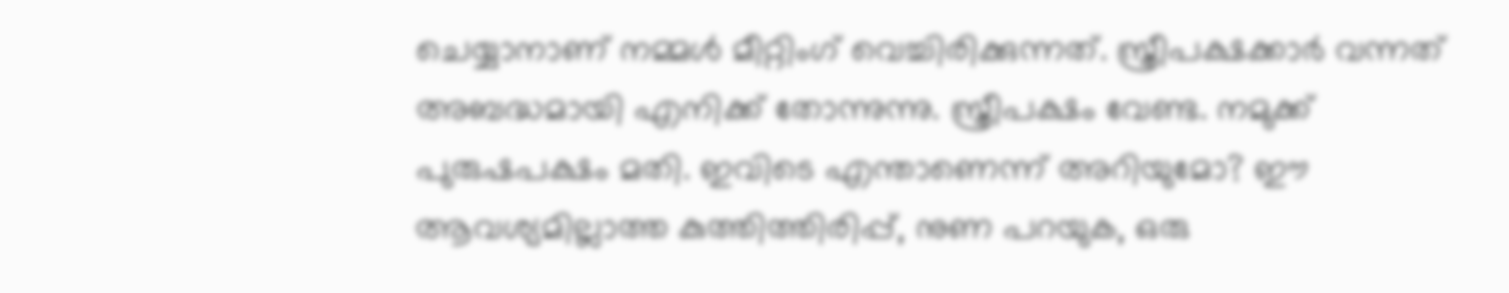ചെയ്യാനാണ് നമ്മൾ മീറ്റിംഗ് വെച്ചിരിക്കുന്നത്. സ്ത്രീപക്ഷക്കാർ വന്നത് അബദ്ധമായി എനിക്ക് തോന്നുന്നു. സ്ത്രീപക്ഷം വേണ്ട. നമുക്ക് പുരുഷപക്ഷം മതി. ഇവിടെ എന്താണെന്ന് അറിയുമോ? ഈ ആവശ്യമില്ലാത്ത കുത്തിത്തിരിപ്പ്, നുണ പറയുക, ഒരു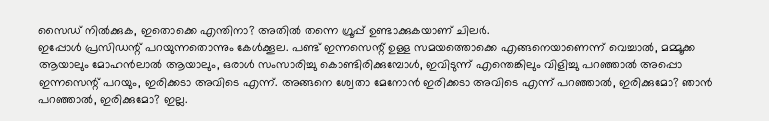സൈഡ് നിൽക്കുക, ഇതൊക്കെ എന്തിനാ? അതിൽ തന്നെ ഗ്രൂപ്പ് ഉണ്ടാക്കുകയാണ് ചിലർ.
ഇപ്പോൾ പ്രസിഡന്റ് പറയുന്നതൊന്നും കേൾക്കൂല. പണ്ട് ഇന്നസെന്റ് ഉള്ള സമയത്തൊക്കെ എങ്ങനെയാണെന്ന് വെച്ചാൽ, മമ്മൂക്ക ആയാലും മോഹൻലാൽ ആയാലും, ഒരാൾ സംസാരിച്ചു കൊണ്ടിരിക്കുമ്പോൾ, ഇവിടുന്ന് എന്തെങ്കിലും വിളിച്ചു പറഞ്ഞാൽ അപ്പൊ ഇന്നസെന്റ് പറയും, ഇരിക്കടാ അവിടെ എന്ന്. അങ്ങനെ ശ്വേതാ മേനോൻ ഇരിക്കടാ അവിടെ എന്ന് പറഞ്ഞാൽ, ഇരിക്കുമോ? ഞാൻ പറഞ്ഞാൽ, ഇരിക്കുമോ? ഇല്ല.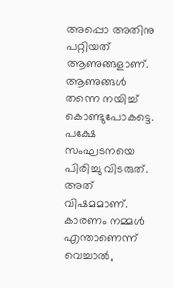അപ്പൊ അതിനു പറ്റിയത് ആണുങ്ങളാണ്. ആണുങ്ങൾ തന്നെ നയിച്ച് കൊണ്ടുപോകട്ടെ. പക്ഷേ സംഘടനയെ പിരിച്ചു വിടരുത്. അത് വിഷമമാണ്. കാരണം നമ്മൾ എന്താണെന്ന് വെച്ചാൽ,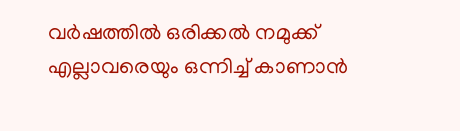വർഷത്തിൽ ഒരിക്കൽ നമുക്ക് എല്ലാവരെയും ഒന്നിച്ച് കാണാൻ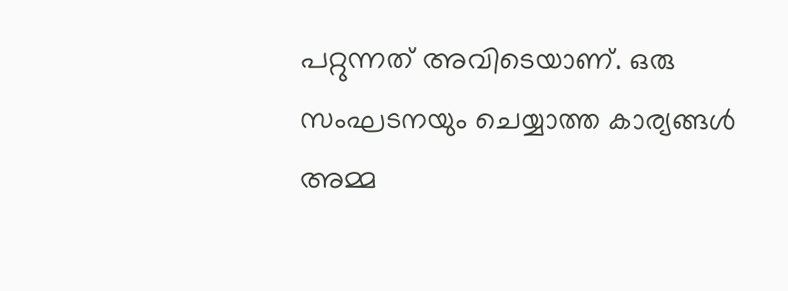പറ്റുന്നത് അവിടെയാണ്. ഒരു സംഘടനയും ചെയ്യാത്ത കാര്യങ്ങൾ അമ്മ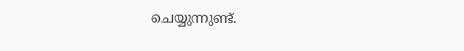ചെയ്യുന്നുണ്ട്.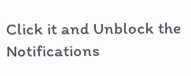Click it and Unblock the Notifications